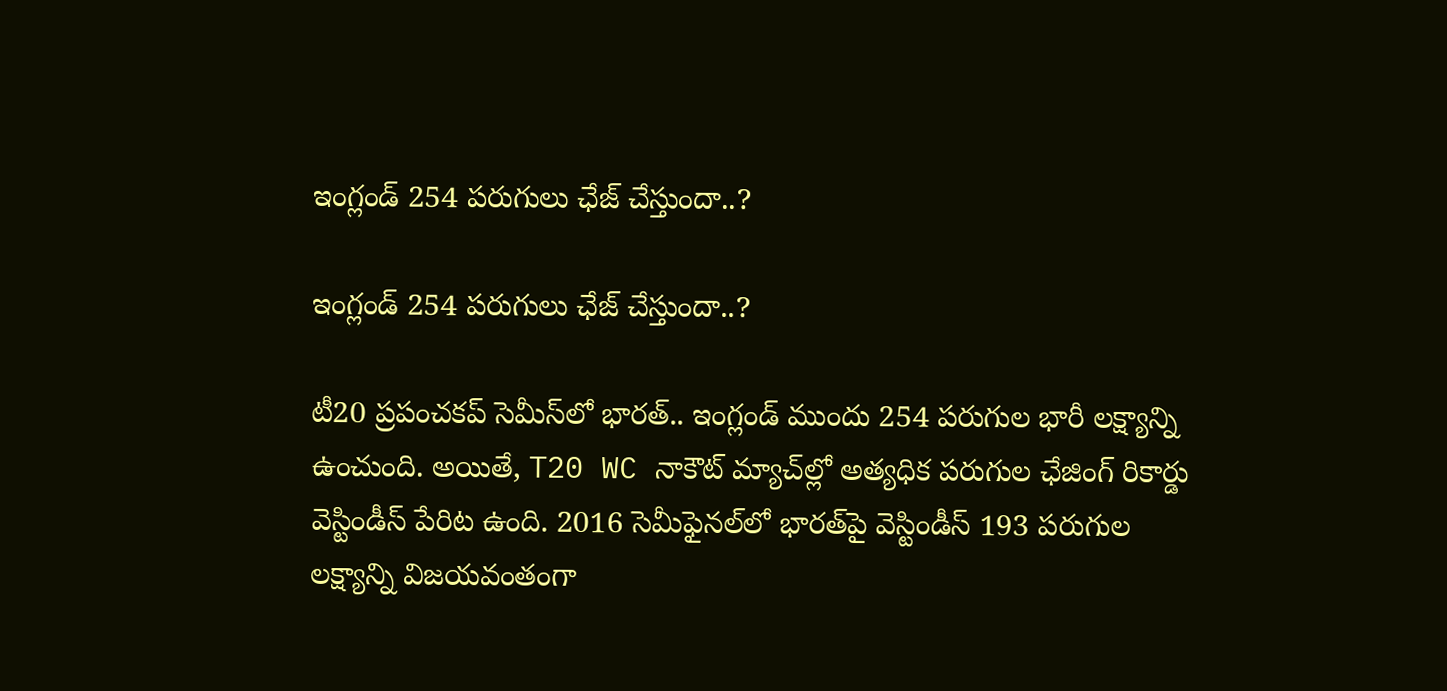ఇంగ్లండ్ 254 పరుగులు ఛేజ్ చేస్తుందా..?

ఇంగ్లండ్ 254 పరుగులు ఛేజ్ చేస్తుందా..?

టీ20 ప్రపంచకప్ సెమీస్‌లో భారత్.. ఇంగ్లండ్ ముందు 254 పరుగుల భారీ లక్ష్యాన్ని ఉంచుంది. అయితే, T20 WC నాకౌట్ మ్యాచ్‌ల్లో అత్యధిక పరుగుల ఛేజింగ్ రికార్డు వెస్టిండీస్ పేరిట ఉంది. 2016 సెమీఫైనల్‌లో భారత్‌పై వెస్టిండీస్ 193 పరుగుల లక్ష్యాన్ని విజయవంతంగా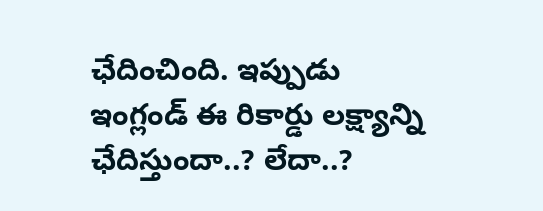ఛేదించింది. ఇప్పుడు ఇంగ్లండ్ ఈ రికార్డు లక్ష్యాన్ని ఛేదిస్తుందా..? లేదా..?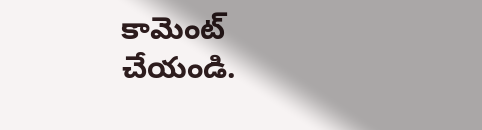కామెంట్ చేయండి.